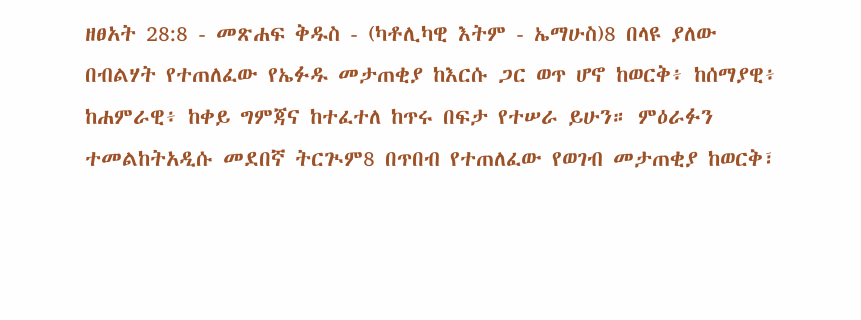ዘፀአት 28:8 - መጽሐፍ ቅዱስ - (ካቶሊካዊ እትም - ኤማሁስ)8 በላዩ ያለው በብልሃት የተጠለፈው የኤፉዱ መታጠቂያ ከእርሱ ጋር ወጥ ሆኖ ከወርቅ፥ ከሰማያዊ፥ ከሐምራዊ፥ ከቀይ ግምጃና ከተፈተለ ከጥሩ በፍታ የተሠራ ይሁን። ምዕራፉን ተመልከትአዲሱ መደበኛ ትርጒም8 በጥበብ የተጠለፈው የወገብ መታጠቂያ ከወርቅ፣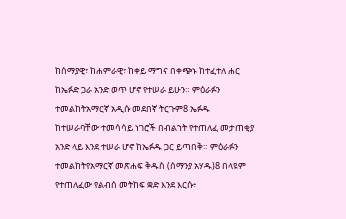ከሰማያዊ፣ ከሐምራዊ፣ ከቀይ ማግና በቀጭኑ ከተፈተለ ሐር ከኤፉድ ጋራ አንድ ወጥ ሆኖ የተሠራ ይሁን። ምዕራፉን ተመልከትአማርኛ አዲሱ መደበኛ ትርጉም8 ኤፉዱ ከተሠራባቸው ተመሳሳይ ነገሮች በብልኀት የተጠለፈ መታጠቂያ አንድ ላይ እንደ ተሠራ ሆኖ ከኤፉዱ ጋር ይጣበቅ። ምዕራፉን ተመልከትየአማርኛ መጽሐፍ ቅዱስ (ሰማንያ አሃዱ)8 በላዩም የተጠለፈው የልብሰ መትከፍ ቋድ እንደ እርሱ፥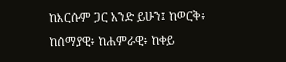ከእርሱም ጋር አንድ ይሁን፤ ከወርቅ፥ ከሰማያዊ፥ ከሐምራዊ፥ ከቀይ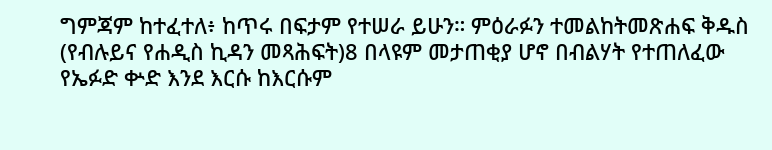ግምጃም ከተፈተለ፥ ከጥሩ በፍታም የተሠራ ይሁን። ምዕራፉን ተመልከትመጽሐፍ ቅዱስ (የብሉይና የሐዲስ ኪዳን መጻሕፍት)8 በላዩም መታጠቂያ ሆኖ በብልሃት የተጠለፈው የኤፉድ ቍድ እንደ እርሱ ከእርሱም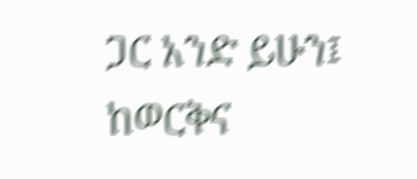ጋር አንድ ይሁን፤ ከወርቅና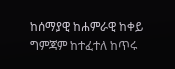ከሰማያዊ ከሐምራዊ ከቀይ ግምጃም ከተፈተለ ከጥሩ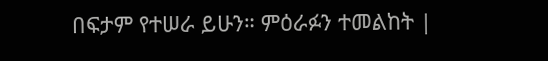በፍታም የተሠራ ይሁን። ምዕራፉን ተመልከት |